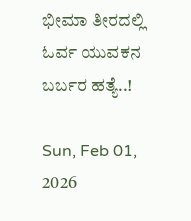ಭೀಮಾ ತೀರದಲ್ಲಿ ಓರ್ವ ಯುವಕನ ಬರ್ಬರ ಹತ್ಯೆ..!

Sun, Feb 01, 2026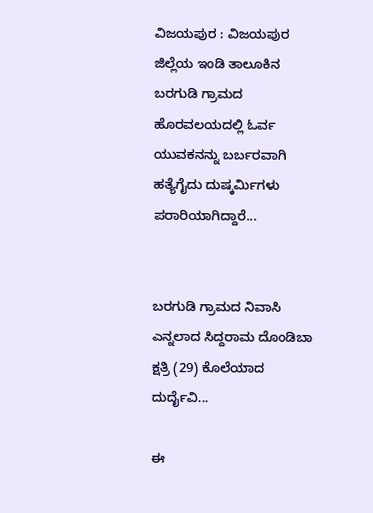ವಿಜಯಪುರ : ವಿಜಯಪುರ ಜಿಲ್ಲೆಯ ಇಂಡಿ ತಾಲೂಕಿನ ಬರಗುಡಿ ಗ್ರಾಮದ ಹೊರವಲಯದಲ್ಲಿ ಓರ್ವ ಯುವಕನನ್ನು ಬರ್ಬರವಾಗಿ ಹತ್ಯೆಗೈದು ದುಷ್ಕರ್ಮಿಗಳು ಪರಾರಿಯಾಗಿದ್ದಾರೆ...


ಬರಗುಡಿ ಗ್ರಾಮದ ನಿವಾಸಿ ಎನ್ನಲಾದ ಸಿದ್ದರಾಮ ದೊಂಡಿಬಾ ಕ್ಷತ್ರಿ (29) ಕೊಲೆಯಾದ ದುರ್ದೈವಿ...

ಈ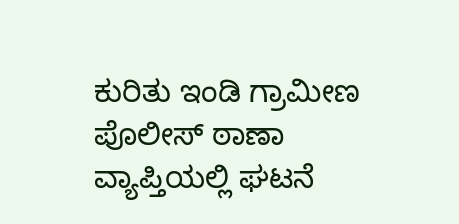ಕುರಿತು ಇಂಡಿ ಗ್ರಾಮೀಣ ಪೊಲೀಸ್ ಠಾಣಾ ವ್ಯಾಪ್ತಿಯಲ್ಲಿ ಘಟನೆ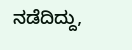ನಡೆದಿದ್ದು,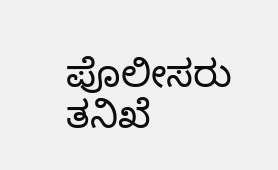ಪೊಲೀಸರು ತನಿಖೆ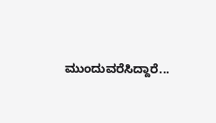ಮುಂದುವರೆಸಿದ್ದಾರೆ...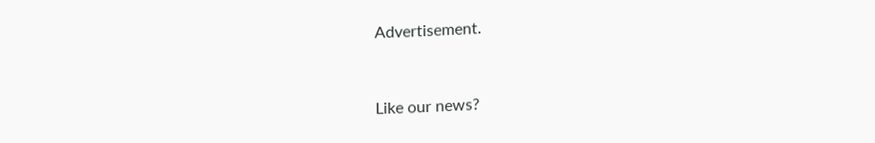Advertisement.


Like our news?